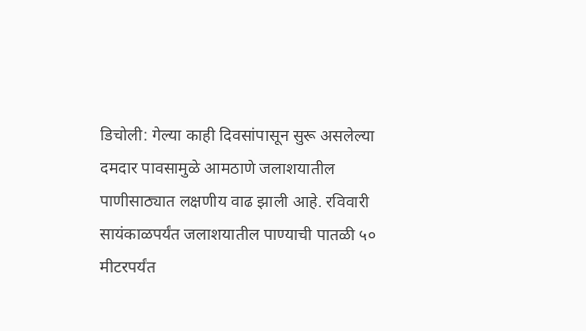डिचोली: गेल्या काही दिवसांपासून सुरू असलेल्या दमदार पावसामुळे आमठाणे जलाशयातील पाणीसाठ्यात लक्षणीय वाढ झाली आहे. रविवारी सायंकाळपर्यंत जलाशयातील पाण्याची पातळी ५० मीटरपर्यंत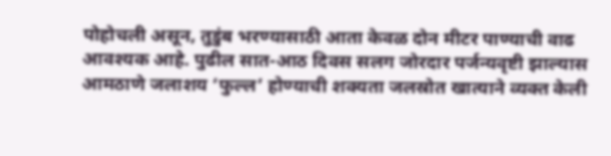पोहोचली असून, तुडुंब भरण्यासाठी आता केवळ दोन मीटर पाण्याची वाढ आवश्यक आहे. पुढील सात-आठ दिवस सलग जोरदार पर्जन्यवृष्टी झाल्यास आमठाणे जलाशय ‘फुल्ल’ होण्याची शक्यता जलस्रोत खात्याने व्यक्त केली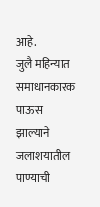आहे.
जुलै महिन्यात समाधानकारक पाऊस झाल्याने जलाशयातील पाण्याची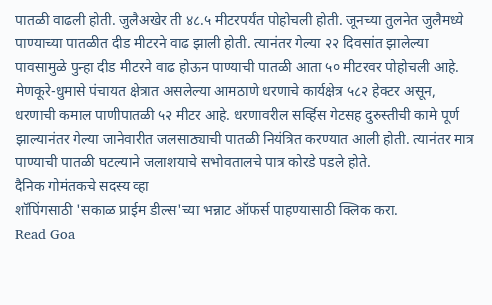पातळी वाढली होती. जुलैअखेर ती ४८.५ मीटरपर्यंत पोहोचली होती. जूनच्या तुलनेत जुलैमध्ये पाण्याच्या पातळीत दीड मीटरने वाढ झाली होती. त्यानंतर गेल्या २२ दिवसांत झालेल्या पावसामुळे पुन्हा दीड मीटरने वाढ होऊन पाण्याची पातळी आता ५० मीटरवर पोहोचली आहे.
मेणकूरे-धुमासे पंचायत क्षेत्रात असलेल्या आमठाणे धरणाचे कार्यक्षेत्र ५८२ हेक्टर असून, धरणाची कमाल पाणीपातळी ५२ मीटर आहे. धरणावरील सर्व्हिस गेटसह दुरुस्तीची कामे पूर्ण झाल्यानंतर गेल्या जानेवारीत जलसाठ्याची पातळी नियंत्रित करण्यात आली होती. त्यानंतर मात्र पाण्याची पातळी घटल्याने जलाशयाचे सभोवतालचे पात्र कोरडे पडले होते.
दैनिक गोमंतकचे सदस्य व्हा
शॉपिंगसाठी 'सकाळ प्राईम डील्स'च्या भन्नाट ऑफर्स पाहण्यासाठी क्लिक करा.
Read Goa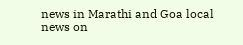news in Marathi and Goa local news on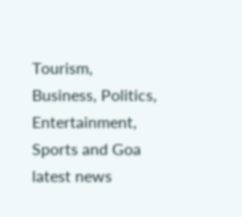Tourism, Business, Politics, Entertainment, Sports and Goa latest news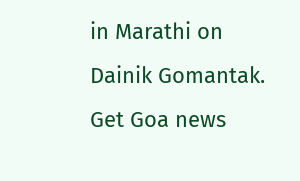in Marathi on Dainik Gomantak. Get Goa news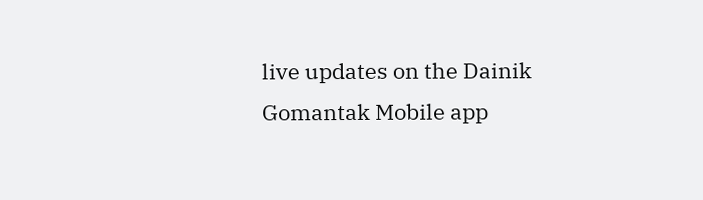live updates on the Dainik Gomantak Mobile app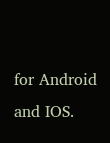for Android and IOS.